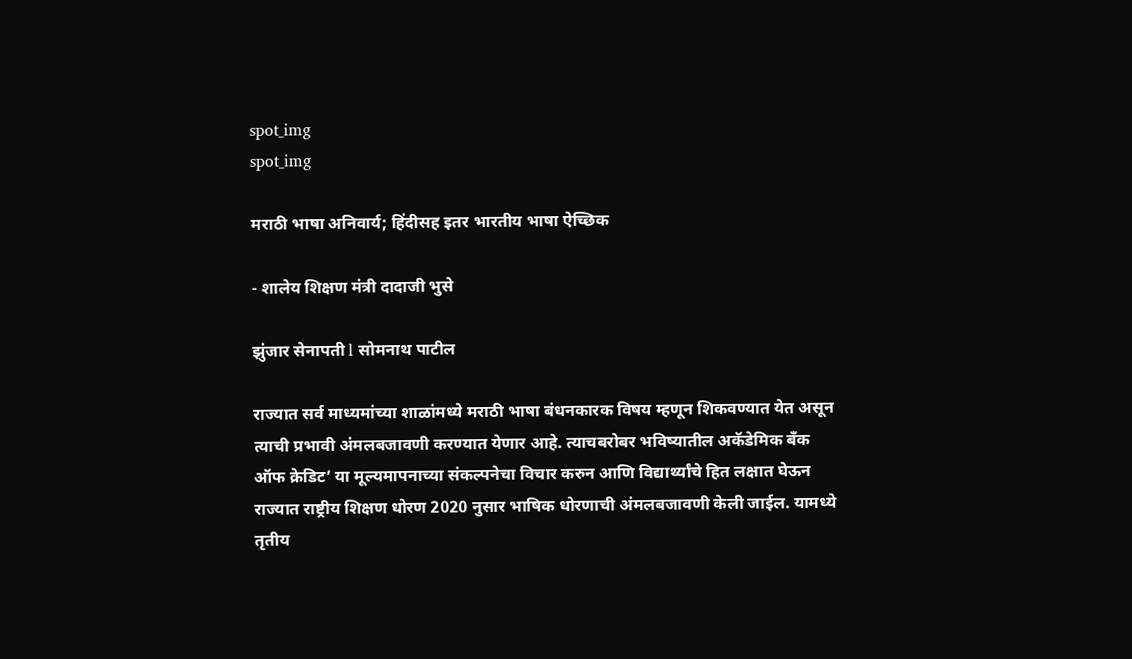spot_img
spot_img

मराठी भाषा अनिवार्य; हिंदीसह इतर भारतीय भाषा ऐच्छिक

- शालेय शिक्षण मंत्री दादाजी भुसे

झुंजार सेनापती l सोमनाथ पाटील

राज्यात सर्व माध्यमांच्या शाळांमध्ये मराठी भाषा बंधनकारक विषय म्हणून शिकवण्यात येत असून त्याची प्रभावी अंमलबजावणी करण्यात येणार आहे. त्याचबरोबर भविष्यातील अकॅडेमिक बँक ऑफ क्रेडिट’ या मूल्यमापनाच्या संकल्पनेचा विचार करुन आणि विद्यार्थ्यांचे हित लक्षात घेऊन राज्यात राष्ट्रीय शिक्षण धोरण 2020 नुसार भाषिक धोरणाची अंमलबजावणी केली जाईल. यामध्ये तृतीय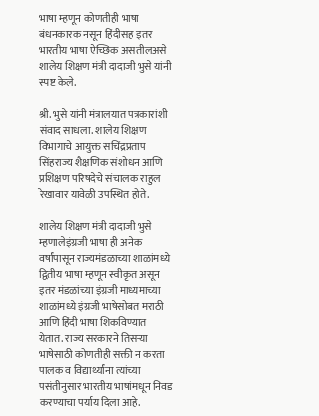भाषा म्हणून कोणतीही भाषा बंधनकारक नसून हिंदीसह इतर भारतीय भाषा ऐच्छिक असतीलअसे शालेय शिक्षण मंत्री दादाजी भुसे यांनी स्पष्ट केले.

श्री. भुसे यांनी मंत्रालयात पत्रकारांशी संवाद साधला. शालेय शिक्षण विभागाचे आयुक्त सचिंद्रप्रताप सिंहराज्य शैक्षणिक संशोधन आणि प्रशिक्षण परिषदेचे संचालक राहुल रेखावार यावेळी उपस्थित होते.

शालेय शिक्षण मंत्री दादाजी भुसे म्हणालेइंग्रजी भाषा ही अनेक वर्षांपासून राज्यमंडळाच्या शाळांमध्ये द्वितीय भाषा म्हणून स्वीकृत असून इतर मंडळांच्या इंग्रजी माध्यमाच्या शाळांमध्ये इंग्रजी भाषेसोबत मराठी आणि हिंदी भाषा शिकविण्यात येतात. राज्य सरकारने तिसऱ्या भाषेसाठी कोणतीही सक्ती न करता पालक व विद्यार्थ्यांना त्यांच्या पसंतीनुसार भारतीय भाषांमधून निवड करण्याचा पर्याय दिला आहे.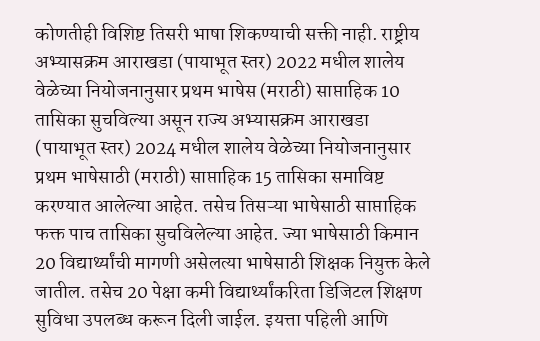कोणतीही विशिष्ट तिसरी भाषा शिकण्याची सक्ती नाही. राष्ट्रीय अभ्यासक्रम आराखडा (पायाभूत स्तर) 2022 मधील शालेय वेळेच्या नियोजनानुसार प्रथम भाषेस (मराठी) साप्ताहिक 10 तासिका सुचविल्या असून राज्य अभ्यासक्रम आराखडा (पायाभूत स्तर) 2024 मधील शालेय वेळेच्या नियोजनानुसार प्रथम भाषेसाठी (मराठी) साप्ताहिक 15 तासिका समाविष्ट करण्यात आलेल्या आहेत. तसेच तिसऱ्या भाषेसाठी साप्ताहिक फक्त पाच तासिका सुचविलेल्या आहेत. ज्या भाषेसाठी किमान 20 विद्यार्थ्यांची मागणी असेलत्या भाषेसाठी शिक्षक नियुक्त केले जातील. तसेच 20 पेक्षा कमी विद्यार्थ्यांकरिता डिजिटल शिक्षण सुविधा उपलब्ध करून दिली जाईल. इयत्ता पहिली आणि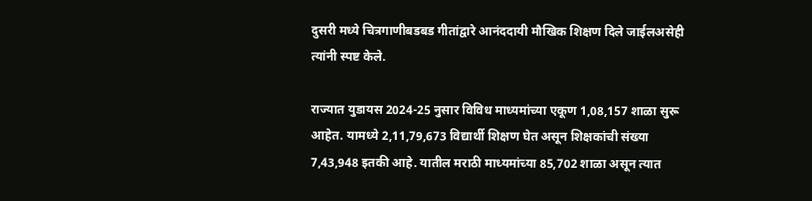दुसरी मध्ये चित्रगाणीबडबड गीतांद्वारे आनंददायी मौखिक शिक्षण दिले जाईलअसेही त्यांनी स्पष्ट केले.

राज्यात युडायस 2024-25 नुसार विविध माध्यमांच्या एकूण 1,08,157 शाळा सुरू आहेत. यामध्ये 2,11,79,673 विद्यार्थी शिक्षण घेत असून शिक्षकांची संख्या 7,43,948 इतकी आहे. यातील मराठी माध्यमांच्या 85,702 शाळा असून त्यात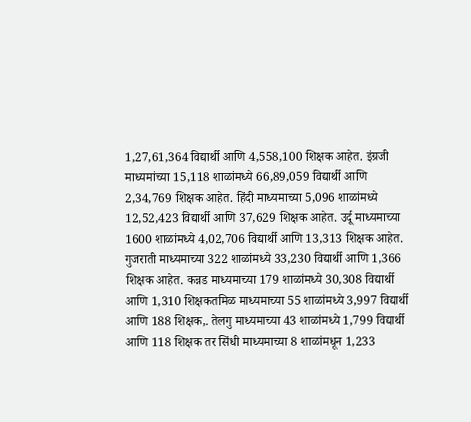1,27,61,364 विद्यार्थी आणि 4,558,100 शिक्षक आहेत. इंग्रजी माध्यमांच्या 15,118 शाळांमध्ये 66,89,059 विद्यार्थी आणि 2,34,769 शिक्षक आहेत. हिंदी माध्यमाच्या 5,096 शाळांमध्ये 12,52,423 विद्यार्थी आणि 37,629 शिक्षक आहेत. उर्दू माध्यमाच्या 1600 शाळांमध्ये 4,02,706 विद्यार्थी आणि 13,313 शिक्षक आहेत. गुजराती माध्यमाच्या 322 शाळांमध्ये 33,230 विद्यार्थी आणि 1,366 शिक्षक आहेत. कन्नड माध्यमाच्या 179 शाळांमध्ये 30,308 विद्यार्थी आणि 1,310 शिक्षकतमिळ माध्यमाच्या 55 शाळांमध्ये 3,997 विद्यार्थी आणि 188 शिक्षक,. तेलगु माध्यमाच्या 43 शाळांमध्ये 1,799 विद्यार्थी आणि 118 शिक्षक तर सिंधी माध्यमाच्या 8 शाळांमधून 1,233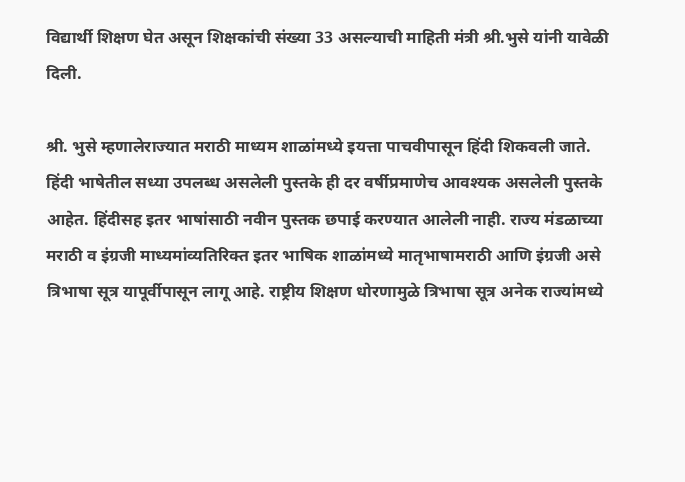विद्यार्थी शिक्षण घेत असून शिक्षकांची संख्या 33 असल्याची माहिती मंत्री श्री.भुसे यांनी यावेळी दिली.

श्री. भुसे म्हणालेराज्यात मराठी माध्यम शाळांमध्ये इयत्ता पाचवीपासून हिंदी शिकवली जाते. हिंदी भाषेतील सध्या उपलब्ध असलेली पुस्तके ही दर वर्षीप्रमाणेच आवश्यक असलेली पुस्तके आहेत. हिंदीसह इतर भाषांसाठी नवीन पुस्तक छपाई करण्यात आलेली नाही. राज्य मंडळाच्या मराठी व इंग्रजी माध्यमांव्यतिरिक्त इतर भाषिक शाळांमध्ये मातृभाषामराठी आणि इंग्रजी असे त्रिभाषा सूत्र यापूर्वीपासून लागू आहे. राष्ट्रीय शिक्षण धोरणामुळे त्रिभाषा सूत्र अनेक राज्यांमध्ये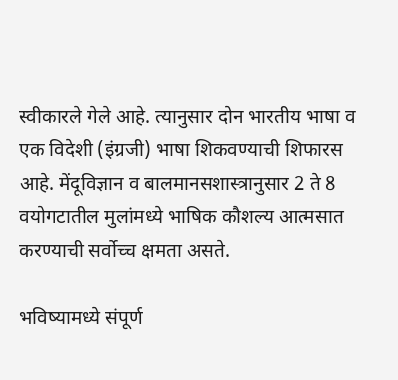स्वीकारले गेले आहे. त्यानुसार दोन भारतीय भाषा व एक विदेशी (इंग्रजी) भाषा शिकवण्याची शिफारस आहे. मेंदूविज्ञान व बालमानसशास्त्रानुसार 2 ते 8 वयोगटातील मुलांमध्ये भाषिक कौशल्य आत्मसात करण्याची सर्वोच्च क्षमता असते.

भविष्यामध्ये संपूर्ण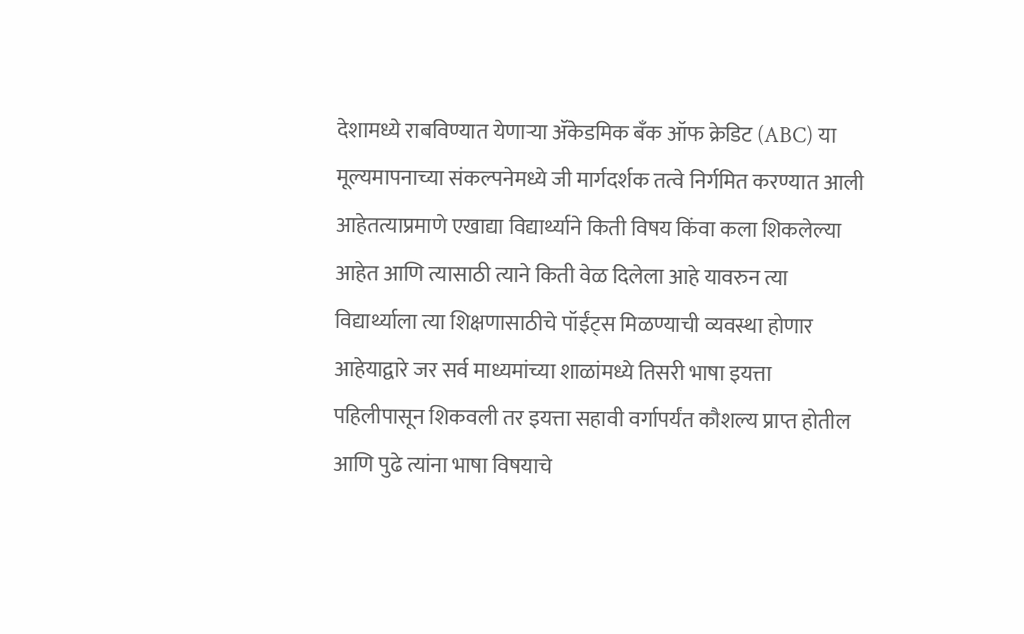देशामध्ये राबविण्यात येणाऱ्या ॲकेडमिक बँक ऑफ क्रेडिट (ABC) या मूल्यमापनाच्या संकल्पनेमध्ये जी मार्गदर्शक तत्वे निर्गमित करण्यात आली आहेतत्याप्रमाणे एखाद्या विद्यार्थ्याने किती विषय किंवा कला शिकलेल्या आहेत आणि त्यासाठी त्याने किती वेळ दिलेला आहे यावरुन त्या विद्यार्थ्याला त्या शिक्षणासाठीचे पॉईंट्स मिळण्याची व्यवस्था होणार आहेयाद्वारे जर सर्व माध्यमांच्या शाळांमध्ये तिसरी भाषा इयत्ता पहिलीपासून शिकवली तर इयत्ता सहावी वर्गापर्यंत कौशल्य प्राप्त होतील आणि पुढे त्यांना भाषा विषयाचे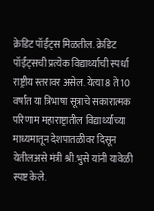क्रेडिट पॉईंट्स मिळतील. क्रेडिट पॉईंट्सची प्रत्येक विद्यार्थ्याची स्पर्धा राष्ट्रीय स्तरावर असेल. येत्या 8 ते 10 वर्षांत या त्रिभाषा सूत्राचे सकारात्मक परिणाम महाराष्ट्रातील विद्यार्थ्यांच्या माध्यमातून देशपातळीवर दिसून येतीलअसे मंत्री श्री.भुसे यांनी यावेळी स्पष्ट केले.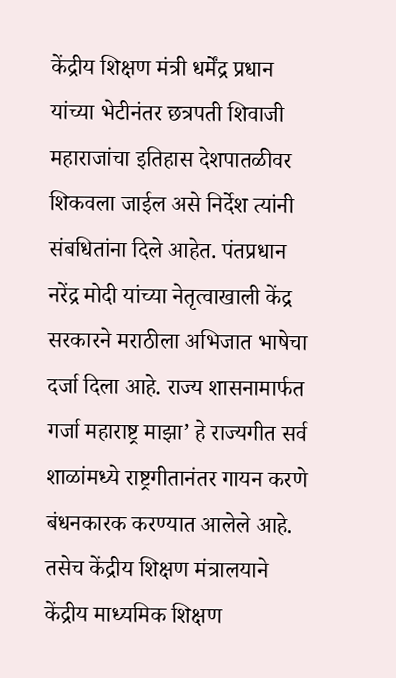केंद्रीय शिक्षण मंत्री धर्मेंद्र प्रधान यांच्या भेटीनंतर छत्रपती शिवाजी महाराजांचा इतिहास देशपातळीवर शिकवला जाईल असे निर्देश त्यांनी संबधितांना दिले आहेत. पंतप्रधान नरेंद्र मोदी यांच्या नेतृत्वाखाली केंद्र सरकारने मराठीला अभिजात भाषेचा दर्जा दिला आहे. राज्य शासनामार्फत गर्जा महाराष्ट्र माझा’ हे राज्यगीत सर्व शाळांमध्ये राष्ट्रगीतानंतर गायन करणे बंधनकारक करण्यात आलेले आहे. तसेच केंद्रीय शिक्षण मंत्रालयाने केंद्रीय माध्यमिक शिक्षण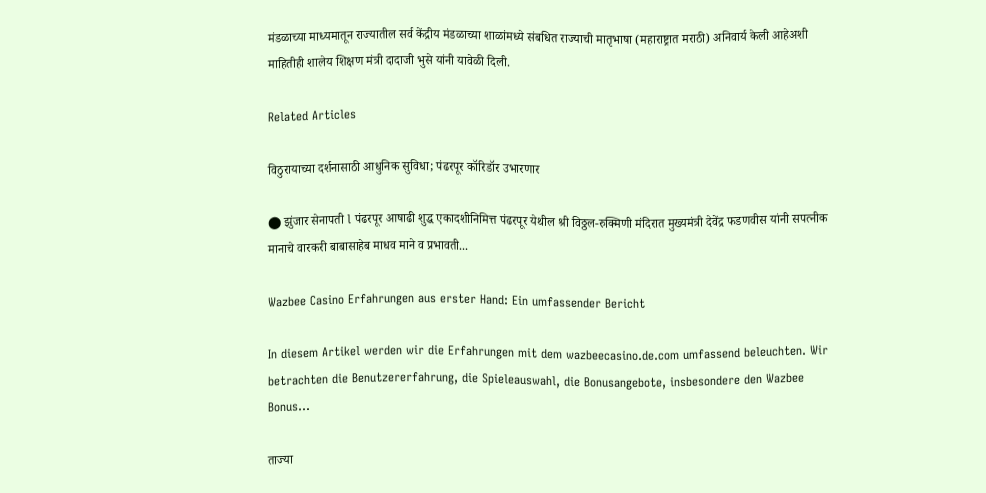मंडळाच्या माध्यमातून राज्यातील सर्व केंद्रीय मंडळाच्या शाळांमध्ये संबधित राज्याची मातृभाषा (महाराष्ट्रात मराठी) अनिवार्य केली आहेअशी माहितीही शालेय शिक्षण मंत्री दादाजी भुसे यांनी यावेळी दिली.

Related Articles

विठुरायाच्या दर्शनासाठी आधुनिक सुविधा; पंढरपूर कॉरिडॉर उभारणार

⬤ झुंजार सेनापती l पंढरपूर आषाढी शुद्ध एकादशीनिमित्त पंढरपूर येथील श्री विठ्ठल-रुक्मिणी मंदिरात मुख्यमंत्री देवेंद्र फडणवीस यांनी सपत्नीक मानाचे वारकरी बाबासाहेब माधव माने व प्रभावती...

Wazbee Casino Erfahrungen aus erster Hand: Ein umfassender Bericht

In diesem Artikel werden wir die Erfahrungen mit dem wazbeecasino.de.com umfassend beleuchten. Wir betrachten die Benutzererfahrung, die Spieleauswahl, die Bonusangebote, insbesondere den Wazbee Bonus...

ताज्या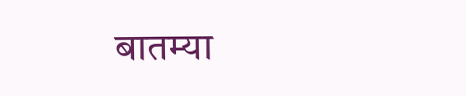बातम्या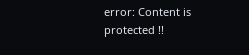error: Content is protected !!